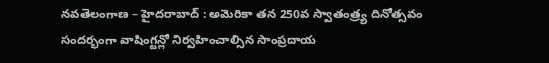నవతెలంగాణ – హైదరాబాద్ : అమెరికా తన 250వ స్వాతంత్ర్య దినోత్సవం సందర్భంగా వాషింగ్టన్లో నిర్వహించాల్సిన సాంప్రదాయ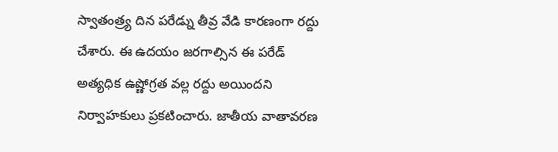స్వాతంత్ర్య దిన పరేడ్ను తీవ్ర వేడి కారణంగా రద్దు చేశారు. ఈ ఉదయం జరగాల్సిన ఈ పరేడ్ అత్యధిక ఉష్ణోగ్రత వల్ల రద్దు అయిందని నిర్వాహకులు ప్రకటించారు. జాతీయ వాతావరణ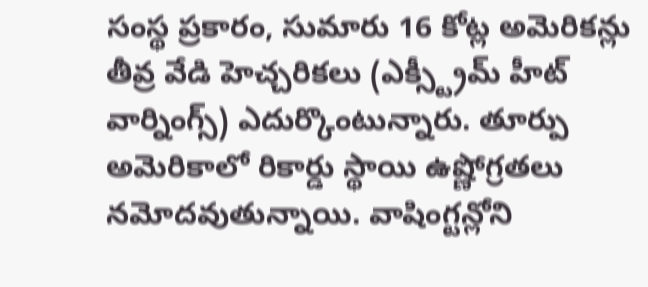సంస్థ ప్రకారం, సుమారు 16 కోట్ల అమెరికన్లు తీవ్ర వేడి హెచ్చరికలు (ఎక్స్ట్రీమ్ హీట్ వార్నింగ్స్) ఎదుర్కొంటున్నారు. తూర్పు అమెరికాలో రికార్డు స్థాయి ఉష్ణోగ్రతలు నమోదవుతున్నాయి. వాషింగ్టన్లోని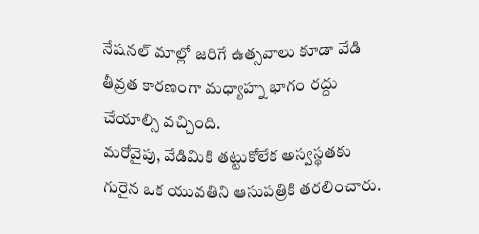నేషనల్ మాల్లో జరిగే ఉత్సవాలు కూడా వేడి తీవ్రత కారణంగా మధ్యాహ్న భాగం రద్దు చేయాల్సి వచ్చింది.
మరోవైపు, వేడిమికి తట్టుకోలేక అస్వస్థతకు గురైన ఒక యువతిని ఆసుపత్రికి తరలించారు.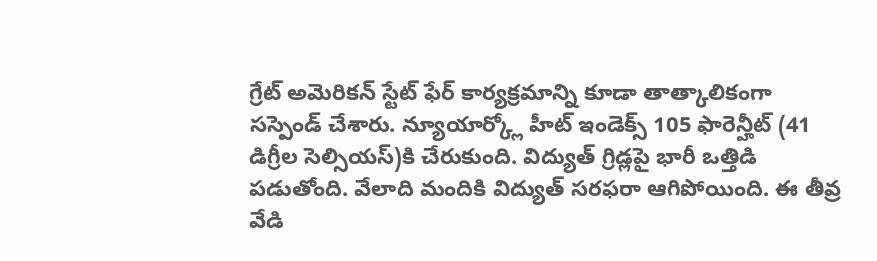గ్రేట్ అమెరికన్ స్టేట్ ఫేర్ కార్యక్రమాన్ని కూడా తాత్కాలికంగా సస్పెండ్ చేశారు. న్యూయార్క్లో హీట్ ఇండెక్స్ 105 ఫారెన్హీట్ (41 డిగ్రీల సెల్సియస్)కి చేరుకుంది. విద్యుత్ గ్రిడ్లపై భారీ ఒత్తిడి పడుతోంది. వేలాది మందికి విద్యుత్ సరఫరా ఆగిపోయింది. ఈ తీవ్ర వేడి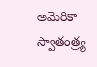అమెరికా స్వాతంత్ర్య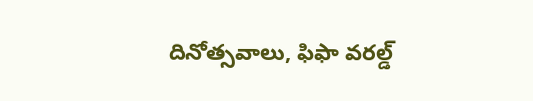దినోత్సవాలు, ఫిఫా వరల్డ్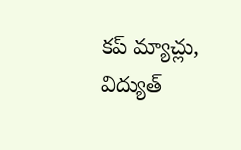కప్ మ్యాచ్లు, విద్యుత్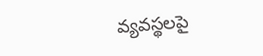వ్యవస్థలపై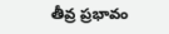తీవ్ర ప్రభావం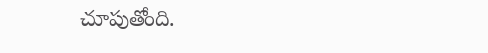చూపుతోంది.